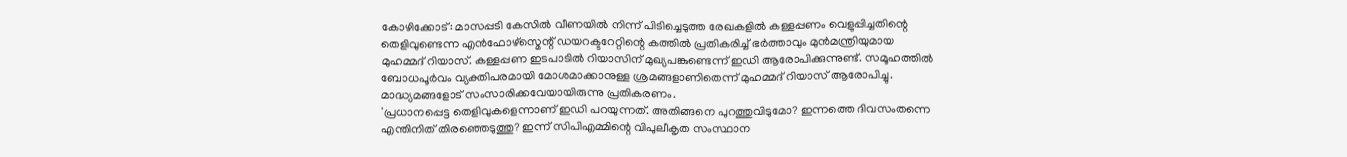കോഴിക്കോട്: മാസപ്പടി കേസിൽ വീണയിൽ നിന്ന് പിടിച്ചെടുത്ത രേഖകളിൽ കള്ളപ്പണം വെളുപ്പിച്ചതിന്റെ തെളിവുണ്ടെന്ന എൻഫോഴ്സ്മെന്റ് ഡയറക്ടറേറ്റിന്റെ കത്തിൽ പ്രതികരിച്ച് ഭർത്താവും മുൻമന്ത്രിയുമായ മുഹമ്മദ് റിയാസ്. കള്ളപ്പണ ഇടപാടിൽ റിയാസിന് മുഖ്യപങ്കുണ്ടെന്ന് ഇഡി ആരോപിക്കുന്നുണ്ട്. സമൂഹത്തിൽ ബോധപൂർവം വ്യക്തിപരമായി മോശമാക്കാനുള്ള ശ്രമങ്ങളാണിതെന്ന് മുഹമ്മദ് റിയാസ് ആരോപിച്ചു. മാദ്ധ്യമങ്ങളോട് സംസാരിക്കവേയായിരുന്നു പ്രതികരണം.
'പ്രധാനപ്പെട്ട തെളിവുകളെന്നാണ് ഇഡി പറയുന്നത്. അതിങ്ങനെ പുറത്തുവിടുമോ? ഇന്നത്തെ ദിവസംതന്നെ എന്തിനിത് തിരഞ്ഞെടുത്തു? ഇന്ന് സിപിഎമ്മിന്റെ വിപുലീകൃത സംസ്ഥാന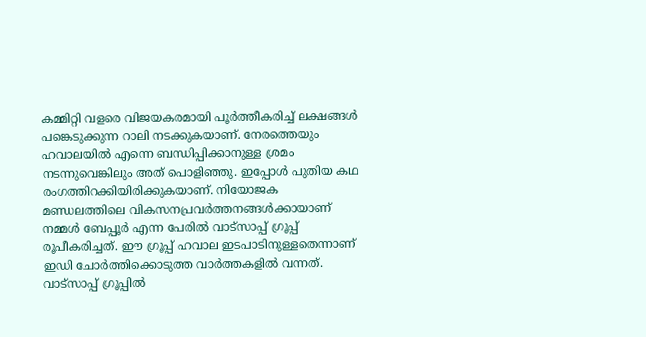കമ്മിറ്റി വളരെ വിജയകരമായി പൂർത്തീകരിച്ച് ലക്ഷങ്ങൾ പങ്കെടുക്കുന്ന റാലി നടക്കുകയാണ്. നേരത്തെയും ഹവാലയിൽ എന്നെ ബന്ധിപ്പിക്കാനുള്ള ശ്രമം നടന്നുവെങ്കിലും അത് പൊളിഞ്ഞു. ഇപ്പോൾ പുതിയ കഥ രംഗത്തിറക്കിയിരിക്കുകയാണ്. നിയോജക മണ്ഡലത്തിലെ വികസനപ്രവർത്തനങ്ങൾക്കായാണ് നമ്മൾ ബേപ്പൂർ എന്ന പേരിൽ വാട്സാപ്പ് ഗ്രൂപ്പ് രൂപീകരിച്ചത്. ഈ ഗ്രൂപ്പ് ഹവാല ഇടപാടിനുള്ളതെന്നാണ് ഇഡി ചോർത്തിക്കൊടുത്ത വാർത്തകളിൽ വന്നത്.
വാട്സാപ്പ് ഗ്രൂപ്പിൽ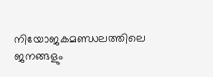നിയോജകമണ്ഡലത്തിലെ ജനങ്ങളും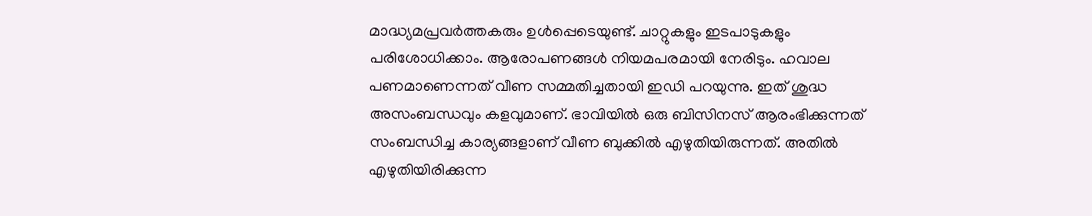മാദ്ധ്യമപ്രവർത്തകരും ഉൾപ്പെടെയുണ്ട്. ചാറ്റുകളും ഇടപാടുകളും പരിശോധിക്കാം. ആരോപണങ്ങൾ നിയമപരമായി നേരിടും. ഹവാല പണമാണെന്നത് വീണ സമ്മതിച്ചതായി ഇഡി പറയുന്നു. ഇത് ശുദ്ധ അസംബന്ധവും കളവുമാണ്. ഭാവിയിൽ ഒരു ബിസിനസ് ആരംഭിക്കുന്നത് സംബന്ധിച്ച കാര്യങ്ങളാണ് വീണ ബുക്കിൽ എഴുതിയിരുന്നത്. അതിൽ എഴുതിയിരിക്കുന്ന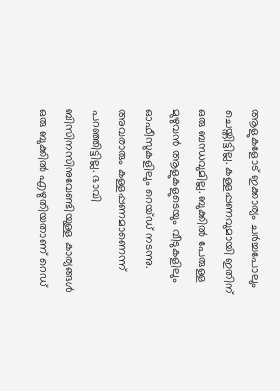ആളുകളോട് ഇക്കാര്യം ചർച്ചപോലും ചെയ്തിട്ടില്ല. കള്ളപ്പണവുമായി ഇതിന് ഒരു ബന്ധവുമില്ല. ബുക്കിൽ പേരുള്ള മുഴുവൻ ആളുകളുടെയും വീടുകളിലും ഓഫീസുകളിലും റെയ്ഡ് നടന്നു. അവരാരും കള്ളപ്പണമാണെന്ന് പറഞ്ഞിട്ടില്ല. ഭാവി ബിസിനസിനുവേണ്ടിയുള്ള കാര്യങ്ങൾ ഒരു ബുക്കിൽ എഴുതിയതാണ് റെഡ്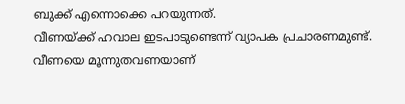ബുക്ക് എന്നൊക്കെ പറയുന്നത്.
വീണയ്ക്ക് ഹവാല ഇടപാടുണ്ടെന്ന് വ്യാപക പ്രചാരണമുണ്ട്. വീണയെ മൂന്നുതവണയാണ്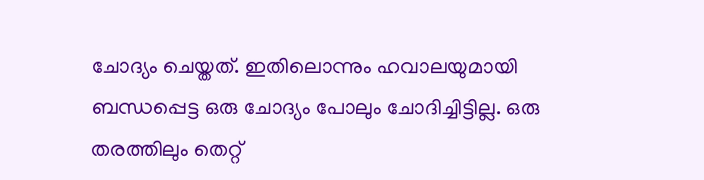ചോദ്യം ചെയ്തത്. ഇതിലൊന്നും ഹവാലയുമായി ബന്ധപ്പെട്ട ഒരു ചോദ്യം പോലും ചോദിച്ചിട്ടില്ല. ഒരു തരത്തിലും തെറ്റ്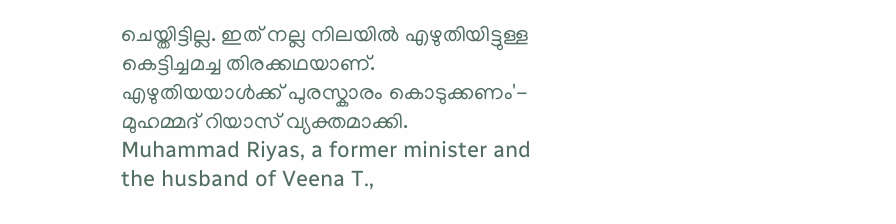ചെയ്തിട്ടില്ല. ഇത് നല്ല നിലയിൽ എഴുതിയിട്ടുള്ള കെട്ടിച്ചമച്ച തിരക്കഥയാണ്. എഴുതിയയാൾക്ക് പുരസ്കാരം കൊടുക്കണം'- മുഹമ്മദ് റിയാസ് വ്യക്തമാക്കി.
Muhammad Riyas, a former minister and the husband of Veena T.,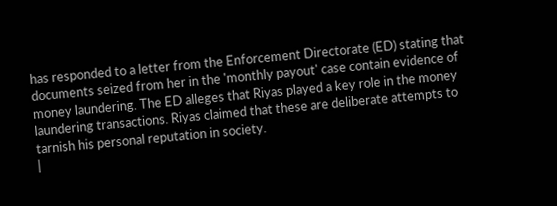has responded to a letter from the Enforcement Directorate (ED) stating that documents seized from her in the 'monthly payout' case contain evidence of money laundering. The ED alleges that Riyas played a key role in the money laundering transactions. Riyas claimed that these are deliberate attempts to tarnish his personal reputation in society.
|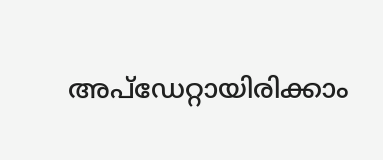അപ്ഡേറ്റായിരിക്കാം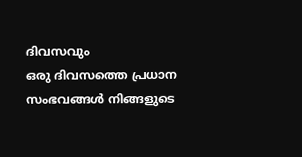ദിവസവും
ഒരു ദിവസത്തെ പ്രധാന സംഭവങ്ങൾ നിങ്ങളുടെ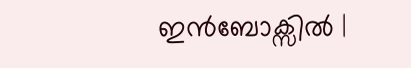ഇൻബോക്സിൽ |